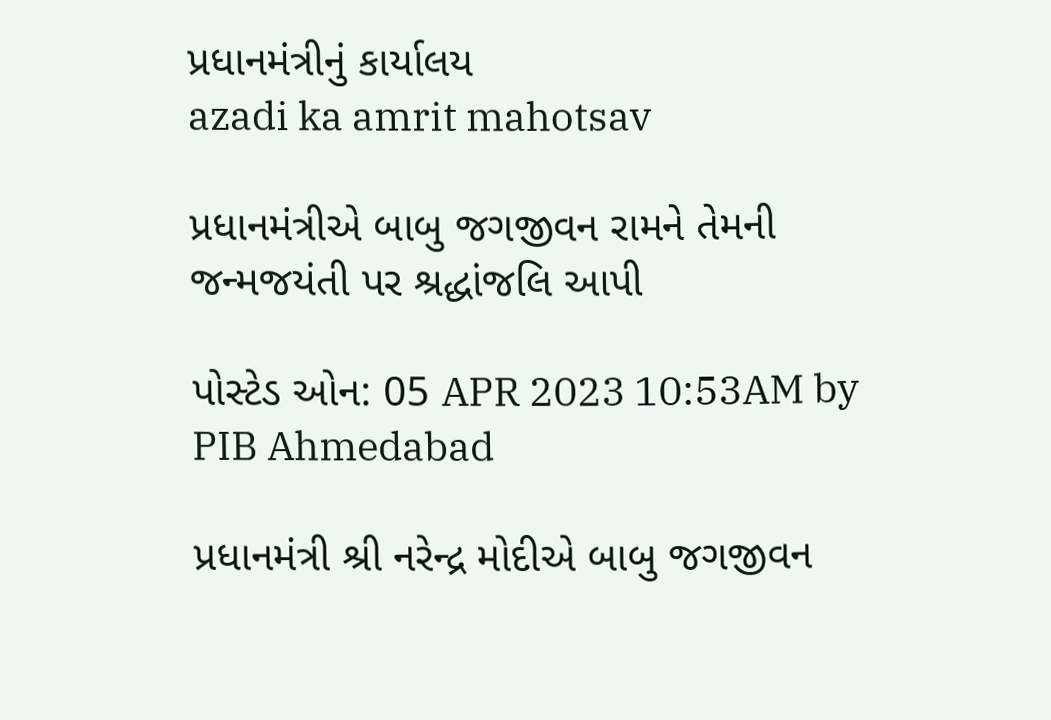પ્રધાનમંત્રીનું કાર્યાલય
azadi ka amrit mahotsav

પ્રધાનમંત્રીએ બાબુ જગજીવન રામને તેમની જન્મજયંતી પર શ્રદ્ધાંજલિ આપી

પોસ્ટેડ ઓન: 05 APR 2023 10:53AM by PIB Ahmedabad

પ્રધાનમંત્રી શ્રી નરેન્દ્ર મોદીએ બાબુ જગજીવન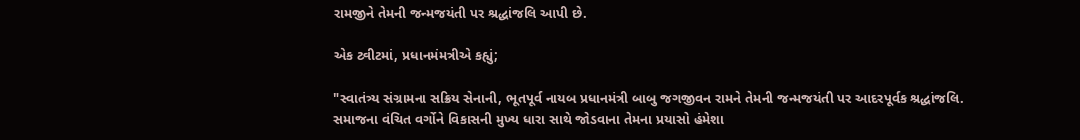રામજીને તેમની જન્મજયંતી પર શ્રદ્ધાંજલિ આપી છે.

એક ટ્વીટમાં, પ્રધાનમંમત્રીએ કહ્યું;

"સ્વાતંત્ર્ય સંગ્રામના સક્રિય સેનાની, ભૂતપૂર્વ નાયબ પ્રધાનમંત્રી બાબુ જગજીવન રામને તેમની જન્મજયંતી પર આદરપૂર્વક શ્રદ્ધાંજલિ. સમાજના વંચિત વર્ગોને વિકાસની મુખ્ય ધારા સાથે જોડવાના તેમના પ્રયાસો હંમેશા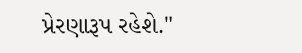પ્રેરણારૂપ રહેશે."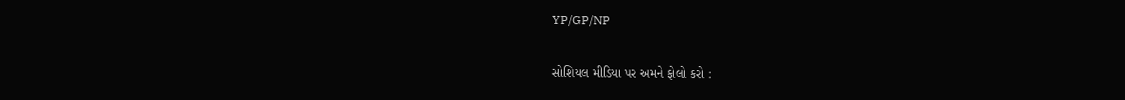YP/GP/NP

સોશિયલ મીડિયા પર અમને ફોલો કરો :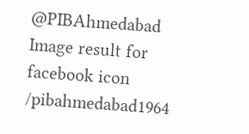@PIBAhmedabad   Image result for facebook icon /pibahmedabad1964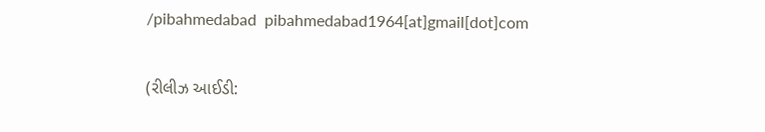/pibahmedabad  pibahmedabad1964[at]gmail[dot]com


(રીલીઝ આઈડી: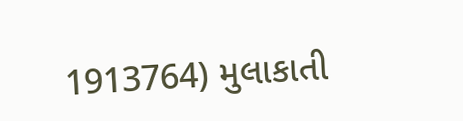1913764) મુલાકાતી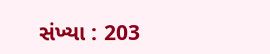સંખ્યા : 203